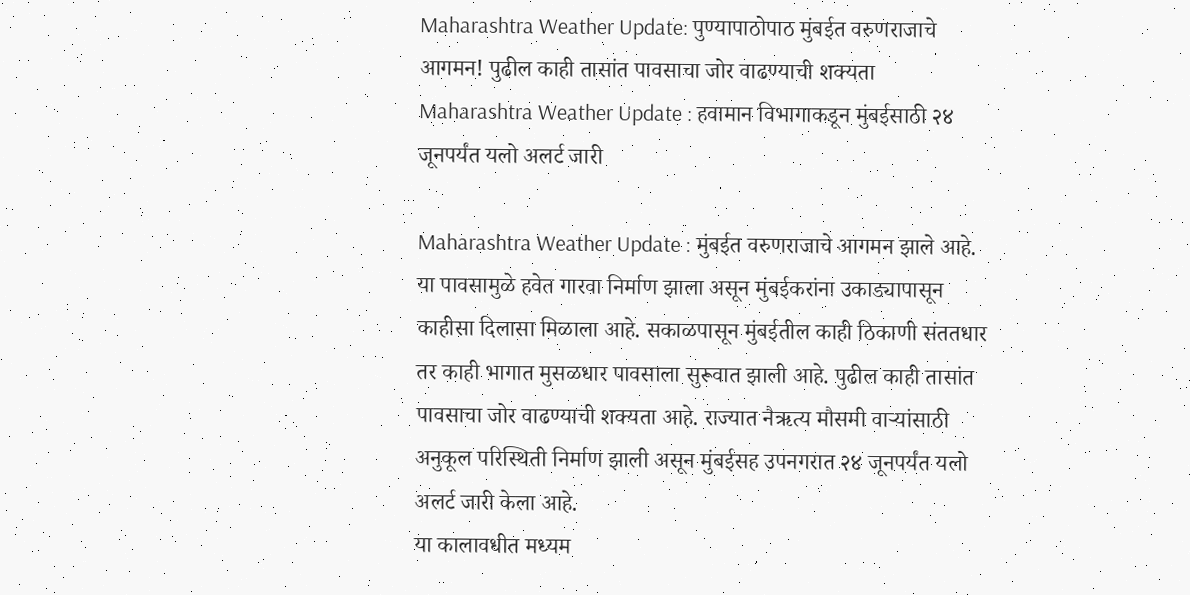Maharashtra Weather Update: पुण्यापाठोपाठ मुंबईत वरुणराजाचे आगमन! पुढील काही तासांत पावसाचा जोर वाढण्याची शक्यता
Maharashtra Weather Update : हवामान विभागाकडून मुंबईसाठी २४ जूनपर्यंत यलो अलर्ट जारी

Maharashtra Weather Update : मुंबईत वरुणराजाचे आगमन झाले आहे. या पावसामुळे हवेत गारवा निर्माण झाला असून मुंबईकरांना उकाड्यापासून काहीसा दिलासा मिळाला आहे. सकाळपासून मुंबईतील काही ठिकाणी संततधार तर काही भागात मुसळधार पावसाला सुरूवात झाली आहे. पुढील काही तासांत पावसाचा जोर वाढण्याची शक्यता आहे. राज्यात नैऋत्य मौसमी वाऱ्यांसाठी अनुकूल परिस्थिती निर्माण झाली असून मुंबईसह उपनगरात २४ जूनपर्यंत यलो अलर्ट जारी केला आहे.
या कालावधीत मध्यम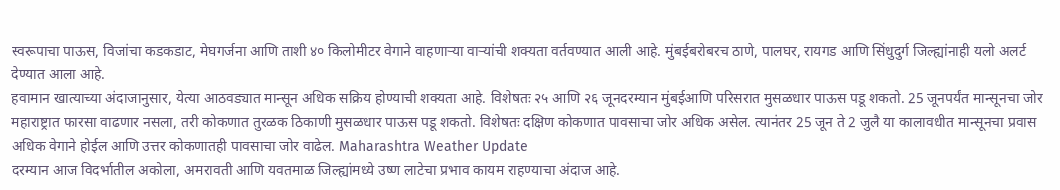स्वरूपाचा पाऊस, विजांचा कडकडाट, मेघगर्जना आणि ताशी ४० किलोमीटर वेगाने वाहणाऱ्या वाऱ्यांची शक्यता वर्तवण्यात आली आहे. मुंबईबरोबरच ठाणे, पालघर, रायगड आणि सिंधुदुर्ग जिल्ह्यांनाही यलो अलर्ट देण्यात आला आहे.
हवामान खात्याच्या अंदाजानुसार, येत्या आठवड्यात मान्सून अधिक सक्रिय होण्याची शक्यता आहे. विशेषतः २५ आणि २६ जूनदरम्यान मुंबईआणि परिसरात मुसळधार पाऊस पडू शकतो. 25 जूनपर्यंत मान्सूनचा जोर महाराष्ट्रात फारसा वाढणार नसला, तरी कोकणात तुरळक ठिकाणी मुसळधार पाऊस पडू शकतो. विशेषतः दक्षिण कोकणात पावसाचा जोर अधिक असेल. त्यानंतर 25 जून ते 2 जुलै या कालावधीत मान्सूनचा प्रवास अधिक वेगाने होईल आणि उत्तर कोकणातही पावसाचा जोर वाढेल. Maharashtra Weather Update
दरम्यान आज विदर्भातील अकोला, अमरावती आणि यवतमाळ जिल्ह्यांमध्ये उष्ण लाटेचा प्रभाव कायम राहण्याचा अंदाज आहे.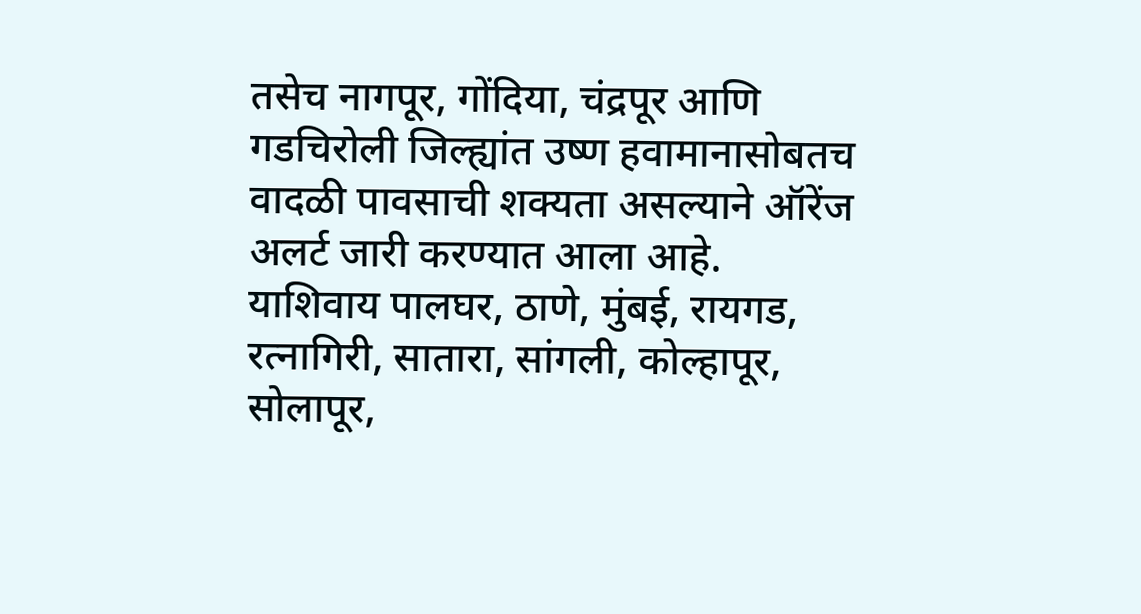तसेच नागपूर, गोंदिया, चंद्रपूर आणि गडचिरोली जिल्ह्यांत उष्ण हवामानासोबतच वादळी पावसाची शक्यता असल्याने ऑरेंज अलर्ट जारी करण्यात आला आहे.
याशिवाय पालघर, ठाणे, मुंबई, रायगड, रत्नागिरी, सातारा, सांगली, कोल्हापूर, सोलापूर,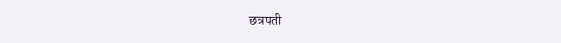छत्रपती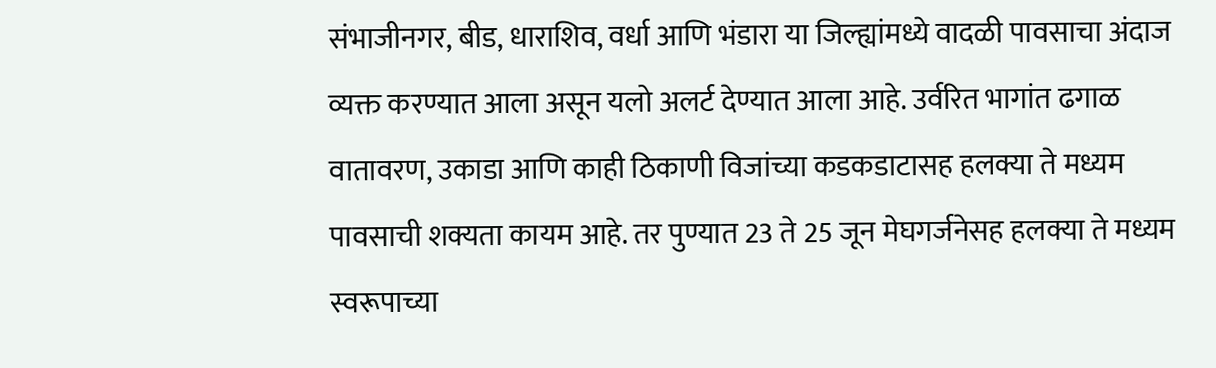संभाजीनगर, बीड, धाराशिव, वर्धा आणि भंडारा या जिल्ह्यांमध्ये वादळी पावसाचा अंदाज व्यक्त करण्यात आला असून यलो अलर्ट देण्यात आला आहे. उर्वरित भागांत ढगाळ वातावरण, उकाडा आणि काही ठिकाणी विजांच्या कडकडाटासह हलक्या ते मध्यम पावसाची शक्यता कायम आहे. तर पुण्यात 23 ते 25 जून मेघगर्जनेसह हलक्या ते मध्यम स्वरूपाच्या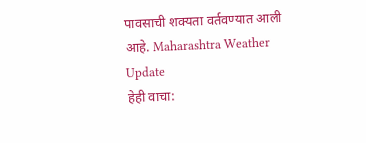पावसाची शक्यता वर्तवण्यात आली आहे. Maharashtra Weather Update
हेही वाचा: